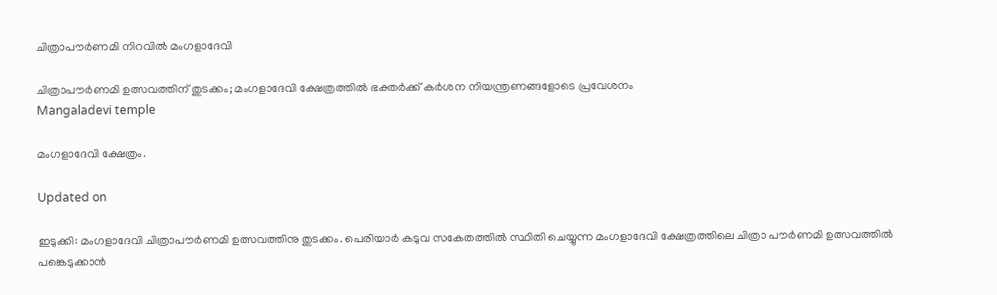ചിത്രാപൗർണമി നിറവിൽ മംഗളാദേവി

ചിത്രാപൗർണമി ഉത്സവത്തിന് തുടക്കം; മംഗളാദേവി ക്ഷേത്രത്തിൽ ഭക്തർക്ക് കർശന നിയന്ത്രണങ്ങളോടെ പ്രവേശനം
Mangaladevi temple

മംഗളാദേവി ക്ഷേത്രം.

Updated on

ഇടുക്കി: മംഗളാദേവി ചിത്രാപൗര്‍ണമി ഉത്സവത്തിനു തുടക്കം. പെരിയാര്‍ കടുവ സകേതത്തിൽ സ്ഥിതി ചെയ്യുന്ന മംഗളാദേവി ക്ഷേത്രത്തിലെ ചിത്രാ പൗര്‍ണമി ഉത്സവത്തിൽ പങ്കെടുക്കാൻ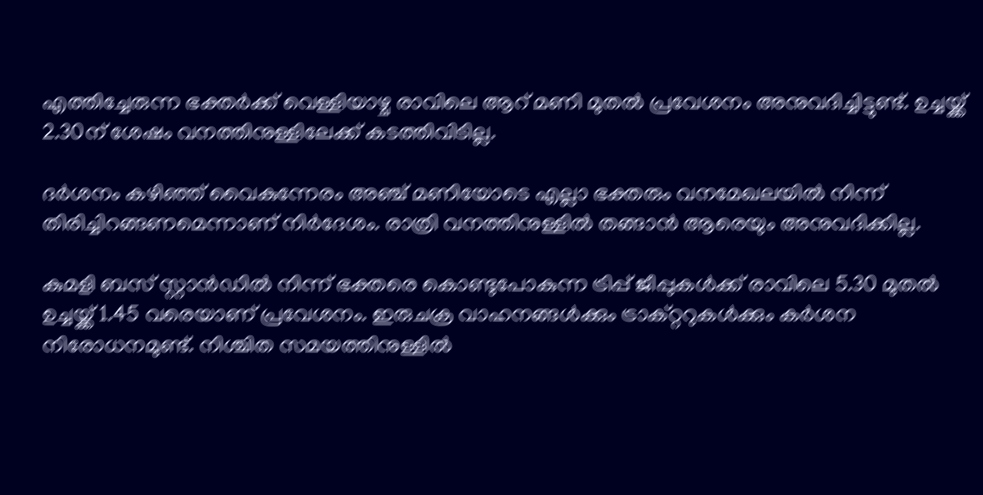എത്തിച്ചേരുന്ന ഭക്തര്‍ക്ക് വെള്ളിയാഴ്ച രാവിലെ ആറ് മണി മുതല്‍ പ്രവേശനം അനുവദിച്ചിട്ടുണ്ട്. ഉച്ചയ്ക്ക് 2.30ന് ശേഷം വനത്തിനുള്ളിലേക്ക് കടത്തിവിടില്ല.

ദര്‍ശനം കഴിഞ്ഞ് വൈകുന്നേരം അഞ്ച് മണിയോടെ എല്ലാ ഭക്തരും വനമേഖലയില്‍ നിന്ന് തിരിച്ചിറങ്ങണമെന്നാണ് നിർദേശം. രാത്രി വനത്തിനുള്ളില്‍ തങ്ങാന്‍ ആരെയും അനുവദിക്കില്ല.

കുമളി ബസ് സ്റ്റാൻഡിൽ നിന്ന് ഭക്തരെ കൊണ്ടുപോകുന്ന ട്രിപ്പ് ജീപ്പുകൾക്ക് രാവിലെ 5.30 മുതൽ ഉച്ചയ്ക്ക് 1.45 വരെയാണ് പ്രവേശനം. ഇരുചക്ര വാഹനങ്ങള്‍ക്കും ട്രാക്റ്ററുകള്‍ക്കും കര്‍ശന നിരോധനമുണ്ട്. നിശ്ചിത സമയത്തിനുള്ളിൽ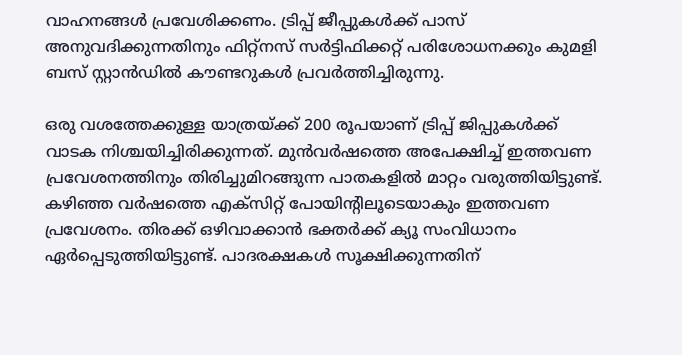വാഹനങ്ങൾ പ്രവേശിക്കണം. ട്രിപ്പ് ജീപ്പുകൾക്ക് പാസ് അനുവദിക്കുന്നതിനും ഫിറ്റ്നസ് സർട്ടിഫിക്കറ്റ് പരിശോധനക്കും കുമളി ബസ് സ്റ്റാൻഡിൽ കൗണ്ടറുകൾ പ്രവർത്തിച്ചിരുന്നു.

ഒരു വശത്തേക്കുള്ള യാത്രയ്ക്ക് 200 രൂപയാണ് ട്രിപ്പ് ജിപ്പുകൾക്ക് വാടക നിശ്ചയിച്ചിരിക്കുന്നത്. മുന്‍വര്‍ഷത്തെ അപേക്ഷിച്ച് ഇത്തവണ പ്രവേശനത്തിനും തിരിച്ചുമിറങ്ങുന്ന പാതകളില്‍ മാറ്റം വരുത്തിയിട്ടുണ്ട്. കഴിഞ്ഞ വര്‍ഷത്തെ എക്‌സിറ്റ് പോയിന്‍റിലൂടെയാകും ഇത്തവണ പ്രവേശനം. തിരക്ക് ഒഴിവാക്കാൻ ഭക്തർക്ക് ക്യൂ സംവിധാനം ഏർപ്പെടുത്തിയിട്ടുണ്ട്. പാദരക്ഷകൾ സൂക്ഷിക്കുന്നതിന്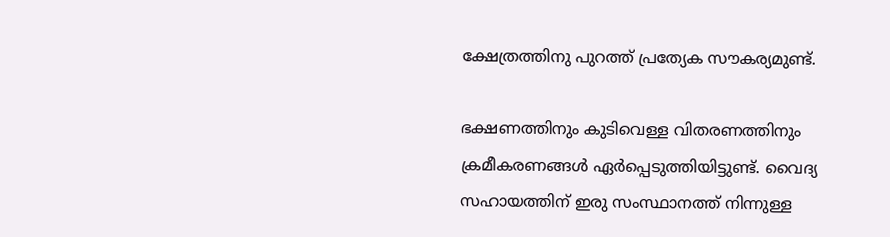ക്ഷേത്രത്തിനു പുറത്ത് പ്രത്യേക സൗകര്യമുണ്ട്.

ഭക്ഷണത്തിനും കുടിവെള്ള വിതരണത്തിനും ക്രമീകരണങ്ങൾ ഏർപ്പെടുത്തിയിട്ടുണ്ട്. വൈദ്യ സഹായത്തിന് ഇരു സംസ്ഥാനത്ത് നിന്നുള്ള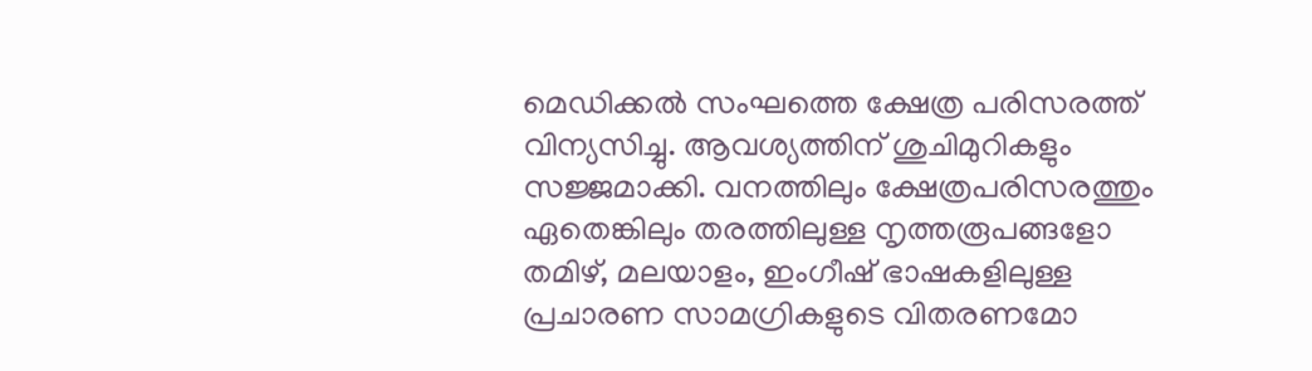മെഡിക്കൽ സംഘത്തെ ക്ഷേത്ര പരിസരത്ത് വിന്യസിച്ചു. ആവശ്യത്തിന് ശുചിമുറികളും സജ്ജമാക്കി. വനത്തിലും ക്ഷേത്രപരിസരത്തും ഏതെങ്കിലും തരത്തിലുള്ള നൃത്തരൂപങ്ങളോ തമിഴ്, മലയാളം, ഇംഗീഷ് ഭാഷകളിലുള്ള പ്രചാരണ സാമഗ്രികളുടെ വിതരണമോ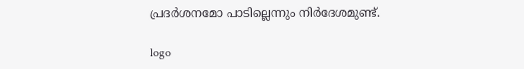പ്രദർശനമോ പാടില്ലെന്നും നിർദേശമുണ്ട്.

logo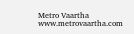Metro Vaartha
www.metrovaartha.com